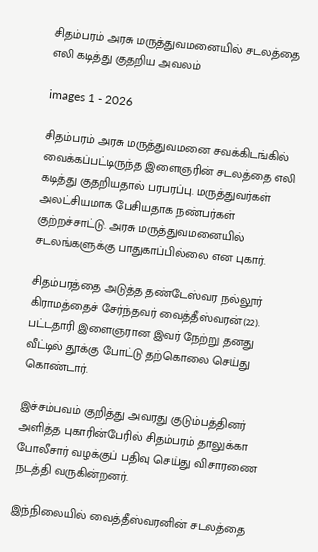சிதம்பரம் அரசு மருத்துவமனையில் சடலத்தை எலி கடித்து குதறிய அவலம்

images 1 - 2026

சிதம்பரம் அரசு மருத்துவமனை சவக்கிடங்கில் வைக்கப்பட்டிருந்த இளைஞரின் சடலத்தை எலி கடித்து குதறியதால் பரபரப்பு. மருத்துவர்கள் அலட்சியமாக பேசியதாக நண்பர்கள் குற்றச்சாட்டு. அரசு மருத்துவமனையில் சடலங்களுக்கு பாதுகாப்பில்லை என புகார்.

சிதம்பரத்தை அடுத்த தண்டேஸ்வர நல்லூர் கிராமத்தைச் சேர்ந்தவர் வைத்தீஸ்வரன்(22). பட்டதாரி இளைஞரான இவர் நேற்று தனது வீட்டில் தூக்கு போட்டு தற்கொலை செய்து கொண்டார்.

இச்சம்பவம் குறித்து அவரது குடும்பத்தினர் அளித்த புகாரின்பேரில் சிதம்பரம் தாலுக்கா போலீசார் வழக்குப் பதிவு செய்து விசாரணை நடத்தி வருகின்றனர்.

இந்நிலையில் வைத்தீஸ்வரனின் சடலத்தை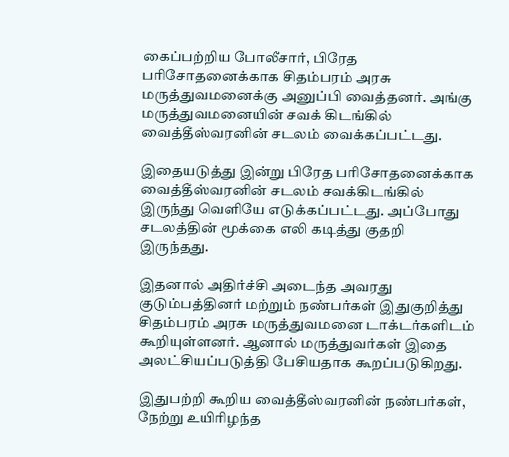கைப்பற்றிய போலீசார், பிரேத பரிசோதனைக்காக சிதம்பரம் அரசு மருத்துவமனைக்கு அனுப்பி வைத்தனர். அங்கு மருத்துவமனையின் சவக் கிடங்கில் வைத்தீஸ்வரனின் சடலம் வைக்கப்பட்டது.

இதையடுத்து இன்று பிரேத பரிசோதனைக்காக வைத்தீஸ்வரனின் சடலம் சவக்கிடங்கில் இருந்து வெளியே எடுக்கப்பட்டது. அப்போது சடலத்தின் மூக்கை எலி கடித்து குதறி இருந்தது.

இதனால் அதிர்ச்சி அடைந்த அவரது குடும்பத்தினர் மற்றும் நண்பர்கள் இதுகுறித்து சிதம்பரம் அரசு மருத்துவமனை டாக்டர்களிடம் கூறியுள்ளனர். ஆனால் மருத்துவர்கள் இதை அலட்சியப்படுத்தி பேசியதாக கூறப்படுகிறது.

இதுபற்றி கூறிய வைத்தீஸ்வரனின் நண்பர்கள், நேற்று உயிரிழந்த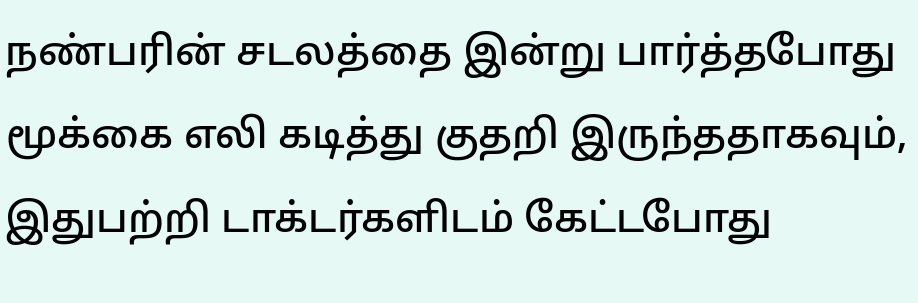நண்பரின் சடலத்தை இன்று பார்த்தபோது மூக்கை எலி கடித்து குதறி இருந்ததாகவும், இதுபற்றி டாக்டர்களிடம் கேட்டபோது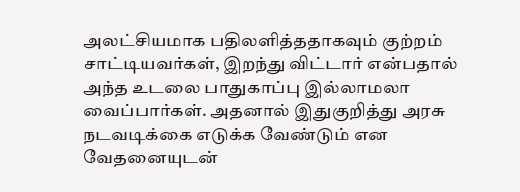அலட்சியமாக பதிலளித்ததாகவும் குற்றம் சாட்டியவர்கள், இறந்து விட்டார் என்பதால் அந்த உடலை பாதுகாப்பு இல்லாமலா வைப்பார்கள். அதனால் இதுகுறித்து அரசு நடவடிக்கை எடுக்க வேண்டும் என வேதனையுடன்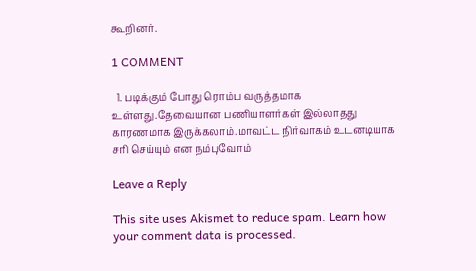கூறினர்.

1 COMMENT

  1. படிக்கும் போது ரொம்ப வருத்தமாக உள்ளது.தேவையான பணியாளர்கள் இல்லாதது காரணமாக இருக்கலாம்.மாவட்ட நிர்வாகம் உடனடியாக சரி செய்யும் என நம்புவோம்

Leave a Reply

This site uses Akismet to reduce spam. Learn how your comment data is processed.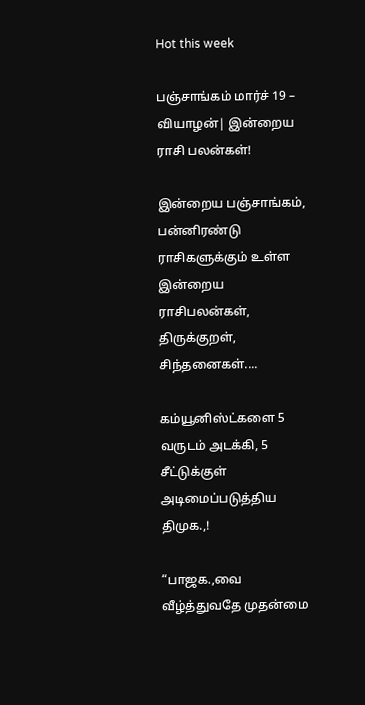Hot this week

பஞ்சாங்கம் மார்ச் 19 – வியாழன்| இன்றைய ராசி பலன்கள்!

இன்றைய பஞ்சாங்கம், பன்னிரண்டு ராசிகளுக்கும் உள்ள இன்றைய ராசிபலன்கள், திருக்குறள், சிந்தனைகள்....

கம்யூனிஸ்ட்களை 5 வருடம் அடக்கி, 5 சீட்டுக்குள் அடிமைப்படுத்திய திமுக.,!

“பாஜக.,வை வீழ்த்துவதே முதன்மை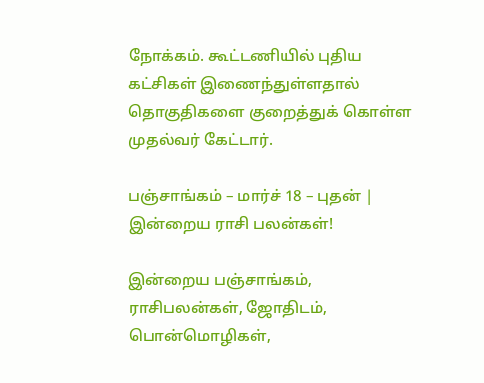நோக்கம். கூட்டணியில் புதிய கட்சிகள் இணைந்துள்ளதால் தொகுதிகளை குறைத்துக் கொள்ள முதல்வர் கேட்டார்.

பஞ்சாங்கம் – மார்ச் 18 – புதன் | இன்றைய ராசி பலன்கள்!

இன்றைய பஞ்சாங்கம், ராசிபலன்கள், ஜோதிடம், பொன்மொழிகள்,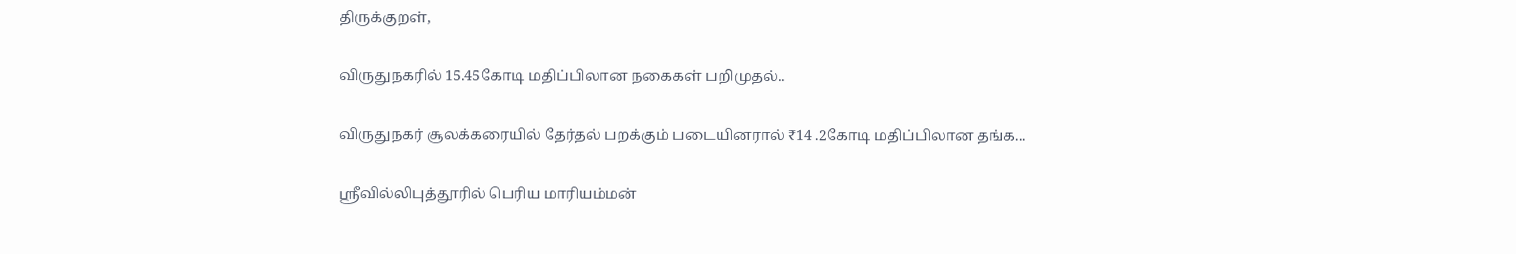திருக்குறள்,

விருதுநகரில் 15.45கோடி மதிப்பிலான நகைகள் பறிமுதல்..

விருதுநகர் சூலக்கரையில் தேர்தல் பறக்கும் படையினரால் ₹14 .2கோடி மதிப்பிலான தங்க...

ஸ்ரீவில்லிபுத்தூரில் பெரிய மாரியம்மன்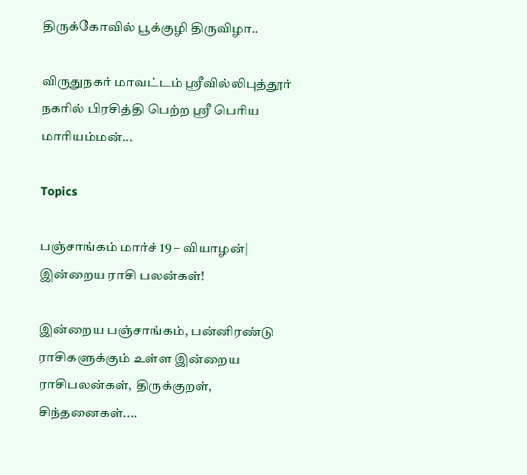திருக்கோவில் பூக்குழி திருவிழா..

விருதுநகர் மாவட்டம் ஸ்ரீவில்லிபுத்தூர் நகரில் பிரசித்தி பெற்ற ஸ்ரீ பெரிய மாரியம்மன்...

Topics

பஞ்சாங்கம் மார்ச் 19 – வியாழன்| இன்றைய ராசி பலன்கள்!

இன்றைய பஞ்சாங்கம், பன்னிரண்டு ராசிகளுக்கும் உள்ள இன்றைய ராசிபலன்கள், திருக்குறள், சிந்தனைகள்....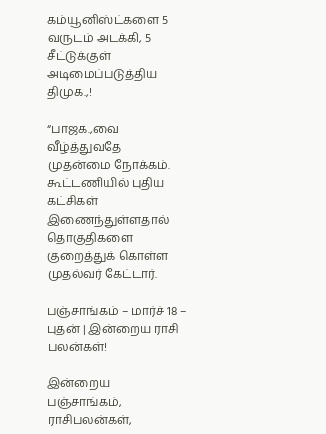கம்யூனிஸ்ட்களை 5 வருடம் அடக்கி, 5 சீட்டுக்குள் அடிமைப்படுத்திய திமுக.,!

“பாஜக.,வை வீழ்த்துவதே முதன்மை நோக்கம். கூட்டணியில் புதிய கட்சிகள் இணைந்துள்ளதால் தொகுதிகளை குறைத்துக் கொள்ள முதல்வர் கேட்டார்.

பஞ்சாங்கம் – மார்ச் 18 – புதன் | இன்றைய ராசி பலன்கள்!

இன்றைய பஞ்சாங்கம், ராசிபலன்கள்,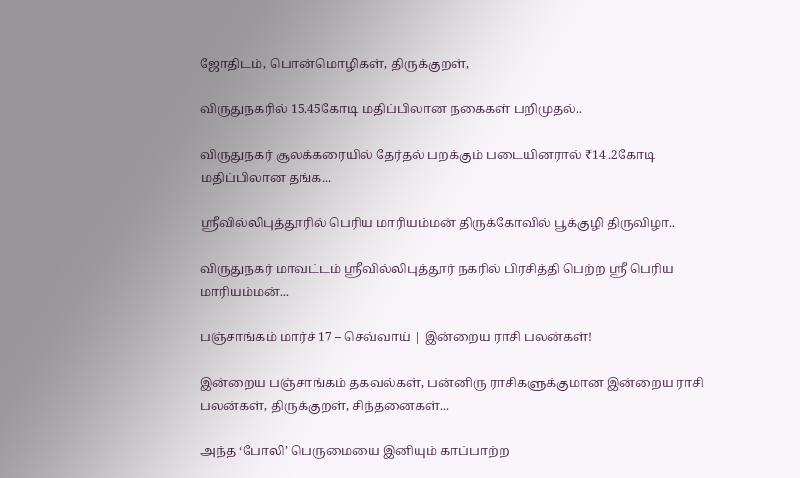ஜோதிடம், பொன்மொழிகள், திருக்குறள்,

விருதுநகரில் 15.45கோடி மதிப்பிலான நகைகள் பறிமுதல்..

விருதுநகர் சூலக்கரையில் தேர்தல் பறக்கும் படையினரால் ₹14 .2கோடி மதிப்பிலான தங்க...

ஸ்ரீவில்லிபுத்தூரில் பெரிய மாரியம்மன் திருக்கோவில் பூக்குழி திருவிழா..

விருதுநகர் மாவட்டம் ஸ்ரீவில்லிபுத்தூர் நகரில் பிரசித்தி பெற்ற ஸ்ரீ பெரிய மாரியம்மன்...

பஞ்சாங்கம் மார்ச் 17 – செவ்வாய் | இன்றைய ராசி பலன்கள்!

இன்றைய பஞ்சாங்கம் தகவல்கள், பன்னிரு ராசிகளுக்குமான இன்றைய ராசி பலன்கள், திருக்குறள், சிந்தனைகள்...

அந்த ‘போலி’ பெருமையை இனியும் காப்பாற்ற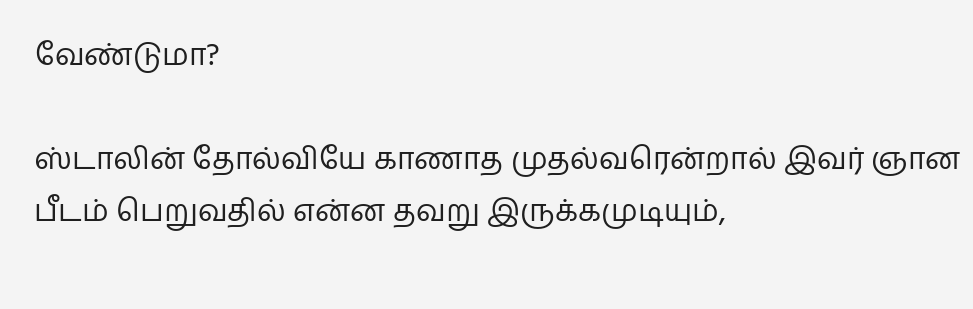வேண்டுமா?

ஸ்டாலின் தோல்வியே காணாத முதல்வரென்றால் இவர் ஞான பீடம் பெறுவதில் என்ன தவறு இருக்கமுடியும்,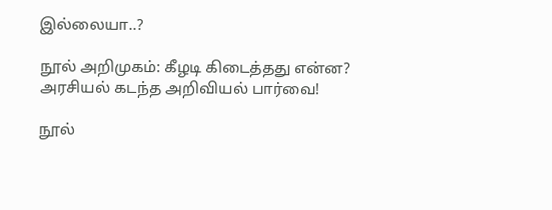இல்லையா..?

நூல் அறிமுகம்: கீழடி கிடைத்தது என்ன? அரசியல் கடந்த அறிவியல் பார்வை!

நூல்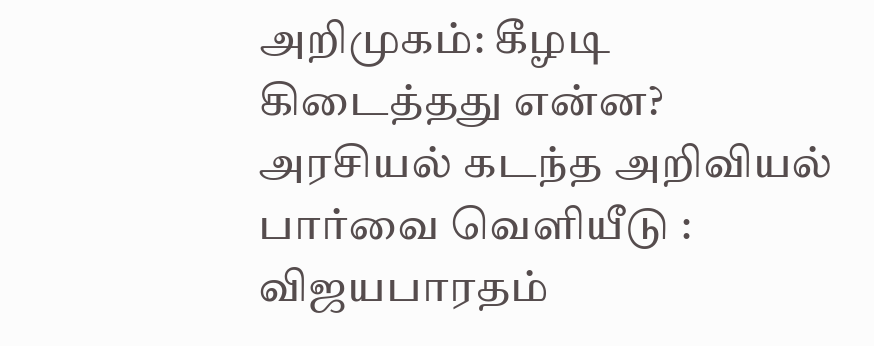அறிமுகம்: கீழடி கிடைத்தது என்ன? அரசியல் கடந்த அறிவியல் பார்வை வெளியீடு : விஜயபாரதம்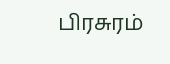பிரசுரம்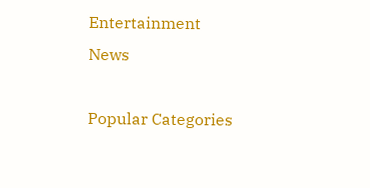Entertainment News

Popular Categories